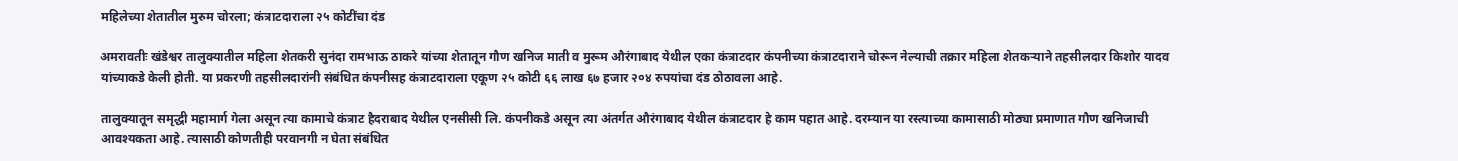महिलेच्या शेतातील मुरुम चोरला; कंत्राटदाराला २५ कोटींचा दंड

अमरावतीः खंडेश्वर तालुक्यातील महिला शेतकरी सुनंदा रामभाऊ ठाकरे यांच्या शेतातून गौण खनिज माती व मुरूम औरंगाबाद येथील एका कंत्राटदार कंपनीच्या कंत्राटदाराने चोरून नेल्याची तक्रार महिला शेतकऱ्याने तहसीलदार किशोर यादव यांच्याकडे केली होती. या प्रकरणी तहसीलदारांनी संबंधित कंपनीसह कंत्राटदाराला एकूण २५ कोटी ६६ लाख ६७ हजार २०४ रुपयांचा दंड ठोठावला आहे.

तालुक्यातून समृद्धी महामार्ग गेला असून त्या कामाचे कंत्राट हैदराबाद येथील एनसीसी लि. कंपनीकडे असून त्या अंतर्गत औरंगाबाद येथील कंत्राटदार हे काम पहात आहे. दरम्यान या रस्त्याच्या कामासाठी मोठ्या प्रमाणात गौण खनिजाची आवश्यकता आहे. त्यासाठी कोणतीही परवानगी न घेता संबंधित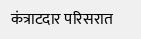कंत्राटदार परिसरात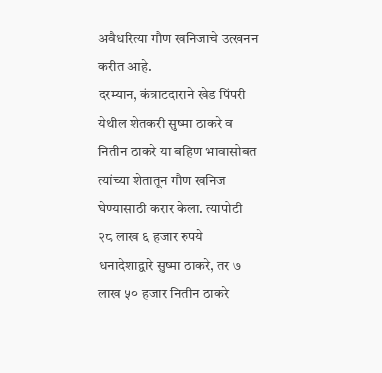अवैधरित्या गौण खनिजाचे उत्खनन करीत आहे.
दरम्यान, कंत्राटदाराने खेड पिंपरी येथील शेतकरी सुष्मा ठाकरे व नितीन ठाकरे या बहिण भावासोबत त्यांच्या शेतातून गौण खनिज घेण्यासाठी करार केला. त्यापोटी २८ लाख ६ हजार रुपये धनादेशाद्वारे सुष्मा ठाकरे, तर ७ लाख ५० हजार नितीन ठाकरे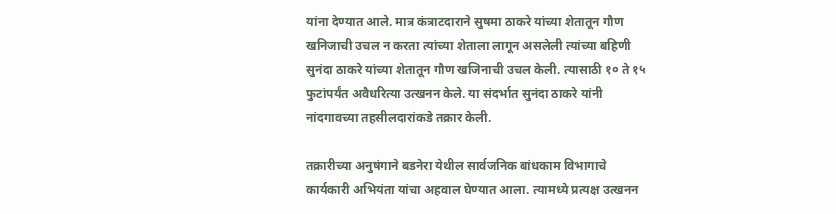यांना देण्यात आले. मात्र कंत्राटदाराने सुषमा ठाकरे यांच्या शेतातून गौण खनिजाची उचल न करता त्यांच्या शेताला लागून असलेली त्यांच्या बहिणी सुनंदा ठाकरे यांच्या शेतातून गौण खजिनाची उचल केली. त्यासाठी १० ते १५ फुटांपर्यंत अवैधरित्या उत्खनन केले. या संदर्भात सुनंदा ठाकरे यांनी नांदगावच्या तहसीलदारांकडे तक्रार केली.

तक्रारीच्या अनुषंगाने बडनेरा येथील सार्वजनिक बांधकाम विभागाचे कार्यकारी अभियंता यांचा अहवाल घेण्यात आला. त्यामध्ये प्रत्यक्ष उत्खनन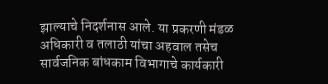झाल्याचे निदर्शनास आले. या प्रकरणी मंडळ अधिकारी व तलाठी यांचा अहवाल तसेच सार्वजनिक बांधकाम विभागाचे कार्यकारी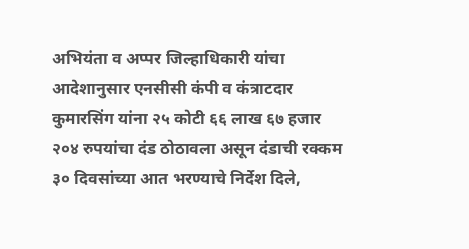अभियंता व अप्पर जिल्हाधिकारी यांचा आदेशानुसार एनसीसी कंपी व कंत्राटदार कुमारसिंग यांना २५ कोटी ६६ लाख ६७ हजार २०४ रुपयांचा दंड ठोठावला असून दंडाची रक्कम ३० दिवसांच्या आत भरण्याचे निर्देश दिले,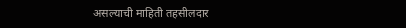असल्याची माहिती तहसीलदार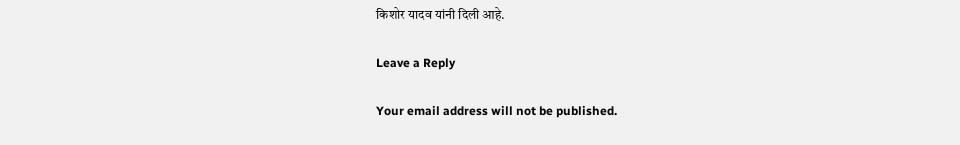किशोर यादव यांनी दिली आहे.

Leave a Reply

Your email address will not be published.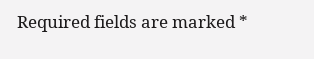Required fields are marked *